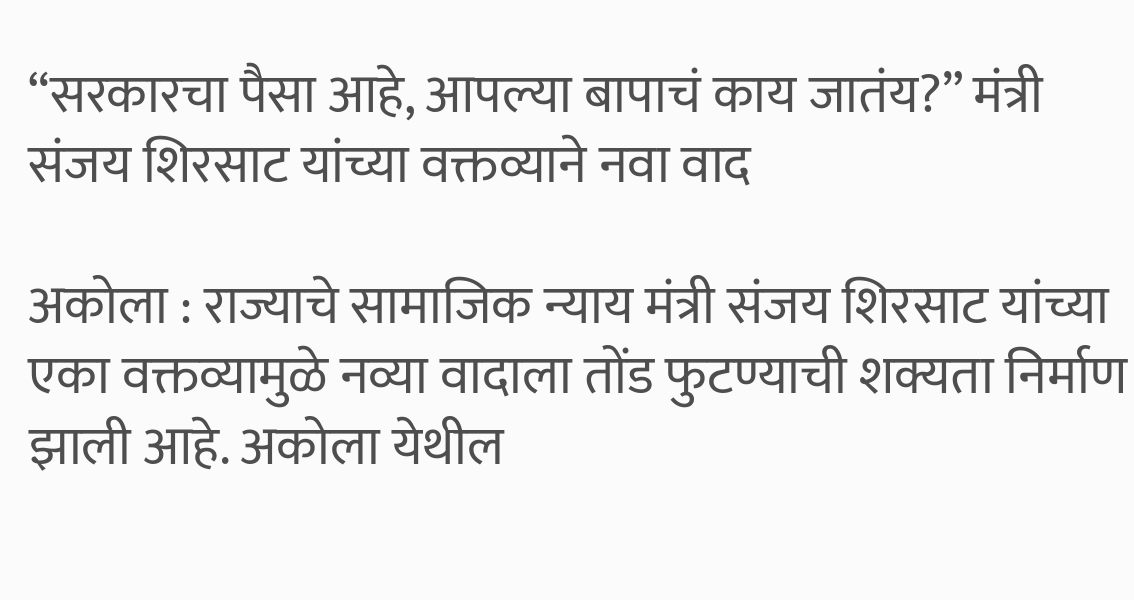“सरकारचा पैसा आहे, आपल्या बापाचं काय जातंय?” मंत्री संजय शिरसाट यांच्या वक्तव्याने नवा वाद

अकोला : राज्याचे सामाजिक न्याय मंत्री संजय शिरसाट यांच्या एका वक्तव्यामुळे नव्या वादाला तोंड फुटण्याची शक्यता निर्माण झाली आहे. अकोला येथील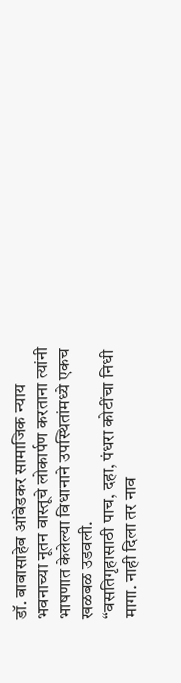डॉ. बाबासाहेब आंबेडकर सामाजिक न्याय भवनाच्या नूतन वास्तूचे लोकार्पण करताना त्यांनी भाषणात केलेल्या विधानाने उपस्थितांमध्ये एकच खळबळ उडवली.
“वसतिगृहासाठी पाच, दहा, पंधरा कोटींचा निधी मागा. नाही दिला तर नाव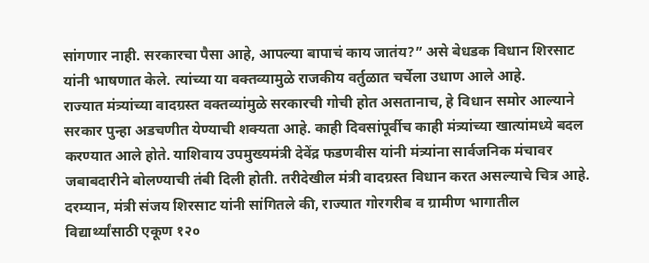सांगणार नाही. सरकारचा पैसा आहे, आपल्या बापाचं काय जातंय?” असे बेधडक विधान शिरसाट यांनी भाषणात केले. त्यांच्या या वक्तव्यामुळे राजकीय वर्तुळात चर्चेला उधाण आले आहे.
राज्यात मंत्र्यांच्या वादग्रस्त वक्तव्यांमुळे सरकारची गोची होत असतानाच, हे विधान समोर आल्याने सरकार पुन्हा अडचणीत येण्याची शक्यता आहे. काही दिवसांपूर्वीच काही मंत्र्यांच्या खात्यांमध्ये बदल करण्यात आले होते. याशिवाय उपमुख्यमंत्री देवेंद्र फडणवीस यांनी मंत्र्यांना सार्वजनिक मंचावर जबाबदारीने बोलण्याची तंबी दिली होती. तरीदेखील मंत्री वादग्रस्त विधान करत असल्याचे चित्र आहे.
दरम्यान, मंत्री संजय शिरसाट यांनी सांगितले की, राज्यात गोरगरीब व ग्रामीण भागातील विद्यार्थ्यांसाठी एकूण १२०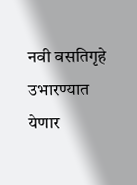नवी वसतिगृहे उभारण्यात येणार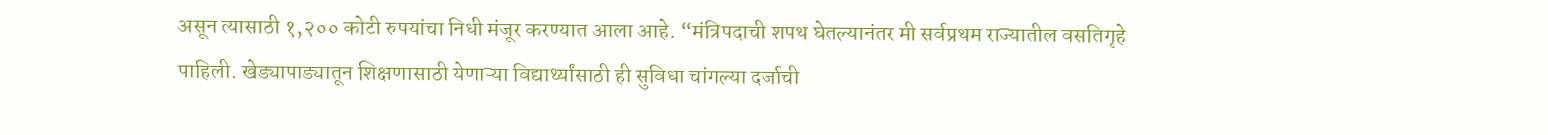असून त्यासाठी १,२०० कोटी रुपयांचा निधी मंजूर करण्यात आला आहे. “मंत्रिपदाची शपथ घेतल्यानंतर मी सर्वप्रथम राज्यातील वसतिगृहे पाहिली. खेड्यापाड्यातून शिक्षणासाठी येणाऱ्या विद्यार्थ्यांसाठी ही सुविधा चांगल्या दर्जाची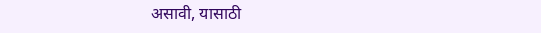असावी, यासाठी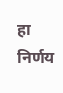हा निर्णय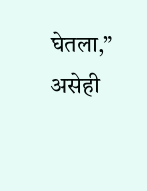घेतला,” असेही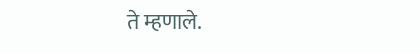ते म्हणाले.